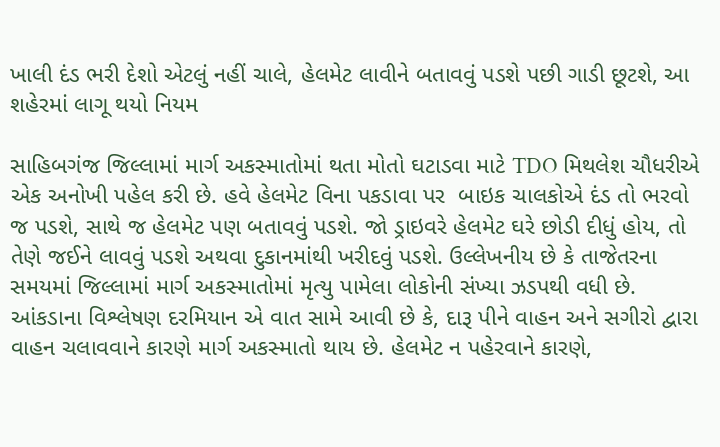ખાલી દંડ ભરી દેશો એટલું નહીં ચાલે, હેલમેટ લાવીને બતાવવું પડશે પછી ગાડી છૂટશે, આ શહેરમાં લાગૂ થયો નિયમ

સાહિબગંજ જિલ્લામાં માર્ગ અકસ્માતોમાં થતા મોતો ઘટાડવા માટે TDO મિથલેશ ચૌધરીએ એક અનોખી પહેલ કરી છે. હવે હેલમેટ વિના પકડાવા પર  બાઇક ચાલકોએ દંડ તો ભરવો જ પડશે, સાથે જ હેલમેટ પણ બતાવવું પડશે. જો ડ્રાઇવરે હેલમેટ ઘરે છોડી દીધું હોય, તો તેણે જઈને લાવવું પડશે અથવા દુકાનમાંથી ખરીદવું પડશે. ઉલ્લેખનીય છે કે તાજેતરના સમયમાં જિલ્લામાં માર્ગ અકસ્માતોમાં મૃત્યુ પામેલા લોકોની સંખ્યા ઝડપથી વધી છે. આંકડાના વિશ્લેષણ દરમિયાન એ વાત સામે આવી છે કે, દારૂ પીને વાહન અને સગીરો દ્વારા વાહન ચલાવવાને કારણે માર્ગ અકસ્માતો થાય છે. હેલમેટ ન પહેરવાને કારણે,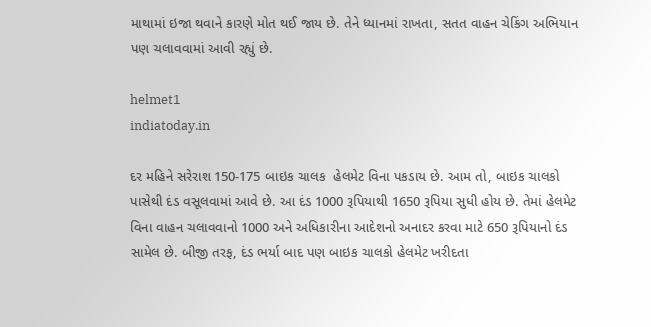માથામાં ઇજા થવાને કારણે મોત થઈ જાય છે. તેને ધ્યાનમાં રાખતા, સતત વાહન ચેકિંગ અભિયાન પણ ચલાવવામાં આવી રહ્યું છે.

helmet1
indiatoday.in

દર મહિને સરેરાશ 150-175 બાઇક ચાલક  હેલમેટ વિના પકડાય છે. આમ તો, બાઇક ચાલકો પાસેથી દંડ વસૂલવામાં આવે છે. આ દંડ 1000 રૂપિયાથી 1650 રૂપિયા સુધી હોય છે. તેમાં હેલમેટ વિના વાહન ચલાવવાનો 1000 અને અધિકારીના આદેશનો અનાદર કરવા માટે 650 રૂપિયાનો દંડ સામેલ છે. બીજી તરફ, દંડ ભર્યા બાદ પણ બાઇક ચાલકો હેલમેટ ખરીદતા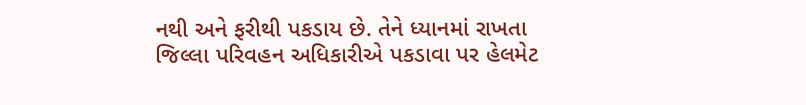નથી અને ફરીથી પકડાય છે. તેને ધ્યાનમાં રાખતા જિલ્લા પરિવહન અધિકારીએ પકડાવા પર હેલમેટ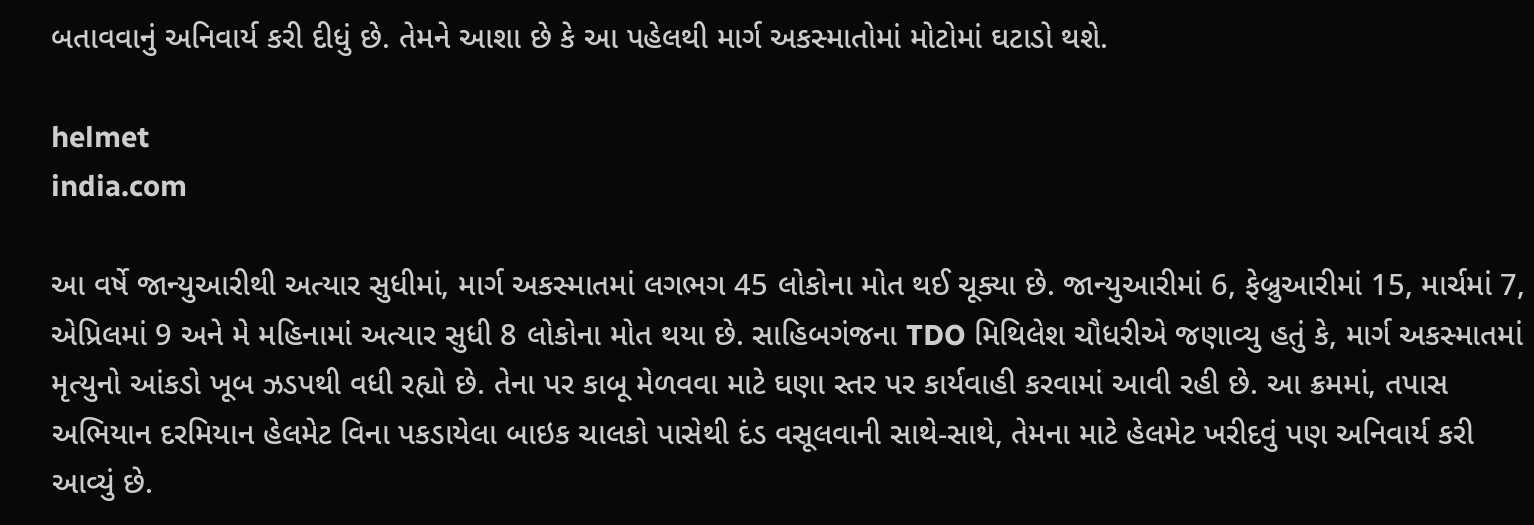બતાવવાનું અનિવાર્ય કરી દીધું છે. તેમને આશા છે કે આ પહેલથી માર્ગ અકસ્માતોમાં મોટોમાં ઘટાડો થશે.

helmet
india.com

આ વર્ષે જાન્યુઆરીથી અત્યાર સુધીમાં, માર્ગ અકસ્માતમાં લગભગ 45 લોકોના મોત થઈ ચૂક્યા છે. જાન્યુઆરીમાં 6, ફેબ્રુઆરીમાં 15, માર્ચમાં 7, એપ્રિલમાં 9 અને મે મહિનામાં અત્યાર સુધી 8 લોકોના મોત થયા છે. સાહિબગંજના TDO મિથિલેશ ચૌધરીએ જણાવ્યુ હતું કે, માર્ગ અકસ્માતમાં મૃત્યુનો આંકડો ખૂબ ઝડપથી વધી રહ્યો છે. તેના પર કાબૂ મેળવવા માટે ઘણા સ્તર પર કાર્યવાહી કરવામાં આવી રહી છે. આ ક્રમમાં, તપાસ અભિયાન દરમિયાન હેલમેટ વિના પકડાયેલા બાઇક ચાલકો પાસેથી દંડ વસૂલવાની સાથે-સાથે, તેમના માટે હેલમેટ ખરીદવું પણ અનિવાર્ય કરી આવ્યું છે.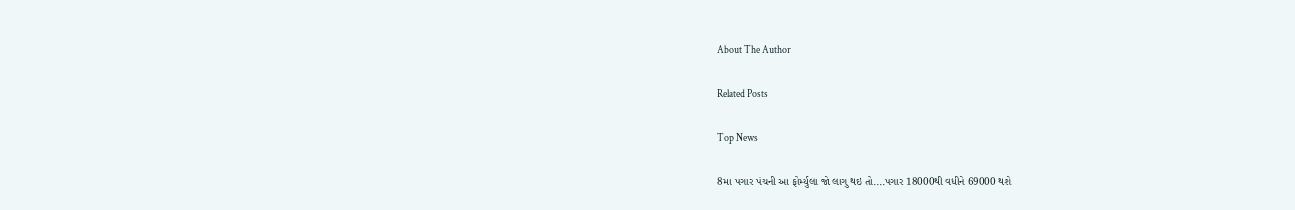About The Author

Related Posts

Top News

8મા પગાર પંચની આ ફોર્મ્યુલા જો લાગુ થઇ તો....પગાર 18000થી વધીને 69000 થશે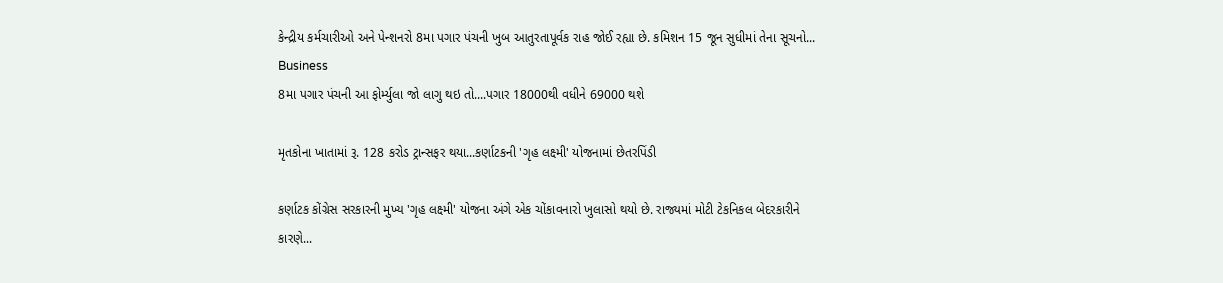કેન્દ્રીય કર્મચારીઓ અને પેન્શનરો 8મા પગાર પંચની ખુબ આતુરતાપૂર્વક રાહ જોઈ રહ્યા છે. કમિશન 15 જૂન સુધીમાં તેના સૂચનો...
Business
8મા પગાર પંચની આ ફોર્મ્યુલા જો લાગુ થઇ તો....પગાર 18000થી વધીને 69000 થશે

મૃતકોના ખાતામાં રૂ. 128 કરોડ ટ્રાન્સફર થયા...કર્ણાટકની 'ગૃહ લક્ષ્મી' યોજનામાં છેતરપિંડી

કર્ણાટક કોંગ્રેસ સરકારની મુખ્ય 'ગૃહ લક્ષ્મી' યોજના અંગે એક ચોંકાવનારો ખુલાસો થયો છે. રાજ્યમાં મોટી ટેકનિકલ બેદરકારીને કારણે...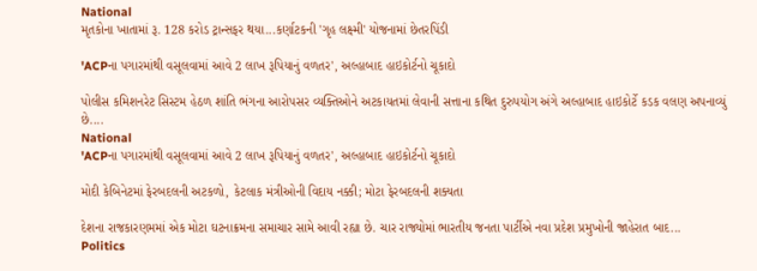National
મૃતકોના ખાતામાં રૂ. 128 કરોડ ટ્રાન્સફર થયા...કર્ણાટકની 'ગૃહ લક્ષ્મી' યોજનામાં છેતરપિંડી

'ACPના પગારમાંથી વસૂલવામાં આવે 2 લાખ રૂપિયાનું વળતર', અલ્હાબાદ હાઇકોર્ટનો ચૂકાદો

પોલીસ કમિશનરેટ સિસ્ટમ હેઠળ શાંતિ ભંગના આરોપસર વ્યક્તિઓને અટકાયતમાં લેવાની સત્તાના કથિત દુરુપયોગ અંગે અલ્હાબાદ હાઇકોર્ટે કડક વલણ અપનાવ્યું છે....
National
'ACPના પગારમાંથી વસૂલવામાં આવે 2 લાખ રૂપિયાનું વળતર', અલ્હાબાદ હાઇકોર્ટનો ચૂકાદો

મોદી કેબિનેટમાં ફેરબદલની અટકળો, કેટલાક મંત્રીઓની વિદાય નક્કી; મોટા ફેરબદલની શક્યતા

દેશના રાજકારણમમાં એક મોટા ઘટનાક્રમના સમાચાર સામે આવી રહ્યા છે. ચાર રાજ્યોમાં ભારતીય જનતા પાર્ટીએ નવા પ્રદેશ પ્રમુખોની જાહેરાત બાદ...
Politics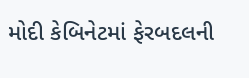મોદી કેબિનેટમાં ફેરબદલની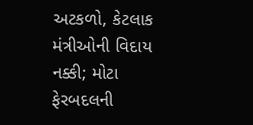અટકળો, કેટલાક મંત્રીઓની વિદાય નક્કી; મોટા ફેરબદલની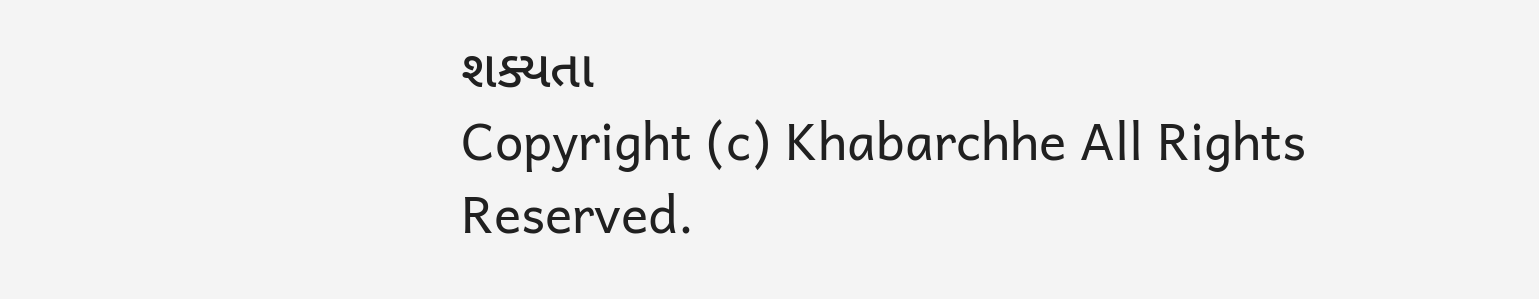શક્યતા
Copyright (c) Khabarchhe All Rights Reserved.